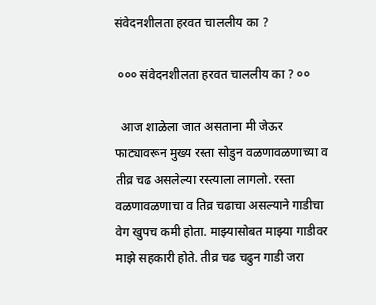संवेदनशीलता हरवत चाललीय का ?

 ००० संवेदनशीलता हरवत चाललीय का ? ००

  आज शाळेला जात असताना मी जेऊर फाट्यावरून मुख्य रस्ता सोडुन वळणावळणाच्या व तीव्र चढ असलेल्या रस्त्याला लागलो. रस्ता वळणावळणाचा व तिव्र चढाचा असल्याने गाडीचा वेग खुपच कमी होता. माझ्यासोबत माझ्या गाडीवर माझे सहकारी होते. तीव्र चढ चढुन गाडी जरा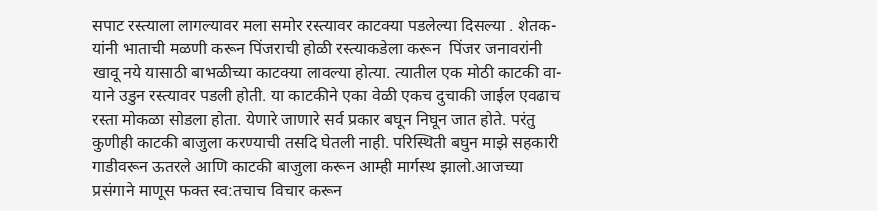सपाट रस्त्याला लागल्यावर मला समोर रस्त्यावर काटक्या पडलेल्या दिसल्या . शेतक-यांनी भाताची मळणी करून पिंजराची होळी रस्त्याकडेला करून  पिंजर जनावरांनी खावू नये यासाठी बाभळीच्या काटक्या लावल्या होत्या. त्यातील एक मोठी काटकी वा-याने उडुन रस्त्यावर पडली होती. या काटकीने एका वेळी एकच दुचाकी जाईल एवढाच रस्ता मोकळा सोडला होता. येणारे जाणारे सर्व प्रकार बघून निघून जात होते. परंतु कुणीही काटकी बाजुला करण्याची तसदि घेतली नाही. परिस्थिती बघुन माझे सहकारी गाडीवरून ऊतरले आणि काटकी बाजुला करून आम्ही मार्गस्थ झालो.आजच्या प्रसंगाने माणूस फक्त स्व:तचाच विचार करून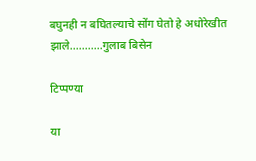बघुनही न बघितल्याचे सोंग घेतो हे अधोरेखीत झाले...........गुलाब बिसेन

टिप्पण्या

या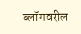ब्लॉगवरील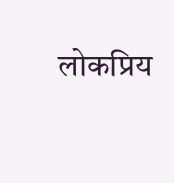लोकप्रिय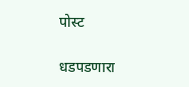पोस्ट

धडपडणारा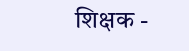शिक्षक -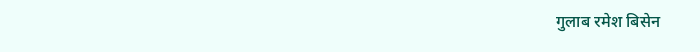गुलाब रमेश बिसेन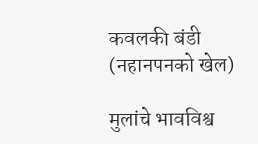कवलकी बंडी (नहानपनको खेल)

मुलांचे भावविश्व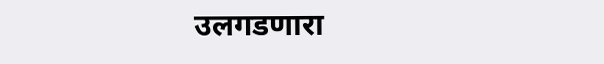उलगडणारा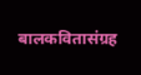बालकवितासंग्रह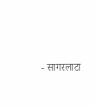- सागरलाटा